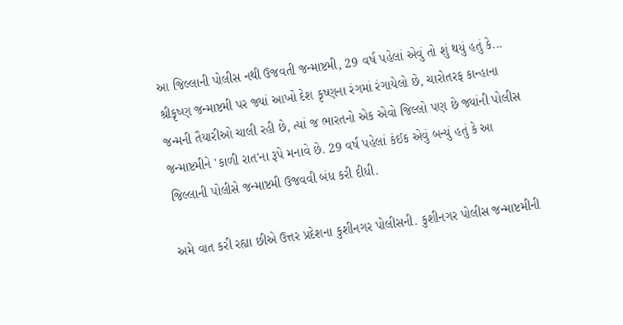આ જિલ્લાની પોલીસ નથી ઉજવતી જન્માષ્ટમી, 29 વર્ષ પહેલાં એવું તો શું થયું હતું કે...
શ્રીકૃષ્ણ જન્માષ્ટમી પર જ્યાં આખો દેશ કૃષ્ણના રંગમાં રંગાયેલો છે, ચારોતરફ કાન્હાના જન્મની તૈયારીઓ ચાલી રહી છે, ત્યાં જ ભારતનો એક એવો જિલ્લો પણ છે જ્યાંની પોલીસ જન્માષ્ટમીને 'કાળી રાત'ના રૂપે મનાવે છે. 29 વર્ષ પહેલાં કંઈક એવું બન્યું હતું કે આ જિલ્લાની પોલીસે જન્માષ્ટમી ઉજવવી બંધ કરી દીધી.

અમે વાત કરી રહ્યા છીએ ઉત્તર પ્રદેશના કુશીનગર પોલીસની. કુશીનગર પોલીસ જન્માષ્ટમીની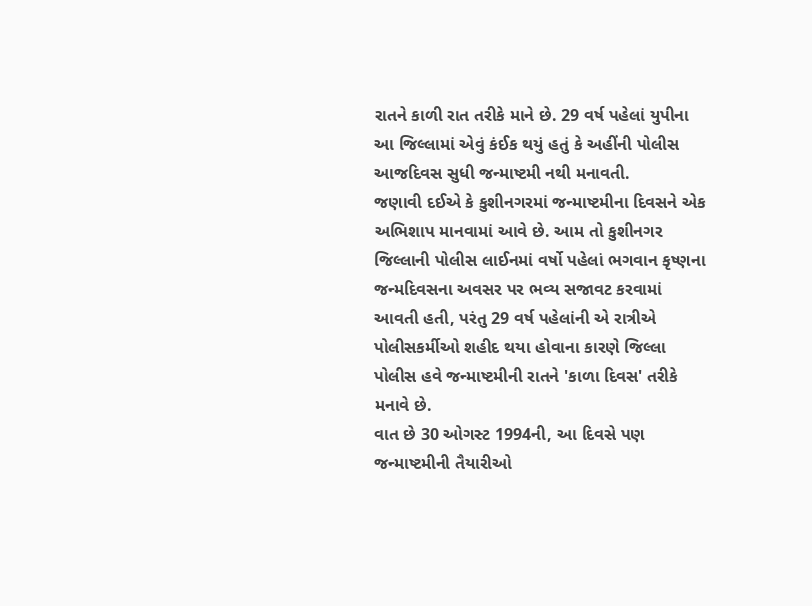રાતને કાળી રાત તરીકે માને છે. 29 વર્ષ પહેલાં યુપીના આ જિલ્લામાં એવું કંઈક થયું હતું કે અહીંની પોલીસ આજદિવસ સુધી જન્માષ્ટમી નથી મનાવતી.
જણાવી દઈએ કે કુશીનગરમાં જન્માષ્ટમીના દિવસને એક અભિશાપ માનવામાં આવે છે. આમ તો કુશીનગર જિલ્લાની પોલીસ લાઈનમાં વર્ષો પહેલાં ભગવાન કૃષ્ણના જન્મદિવસના અવસર પર ભવ્ય સજાવટ કરવામાં આવતી હતી, પરંતુ 29 વર્ષ પહેલાંની એ રાત્રીએ પોલીસકર્મીઓ શહીદ થયા હોવાના કારણે જિલ્લા પોલીસ હવે જન્માષ્ટમીની રાતને 'કાળા દિવસ' તરીકે મનાવે છે.
વાત છે 30 ઓગસ્ટ 1994ની, આ દિવસે પણ જન્માષ્ટમીની તૈયારીઓ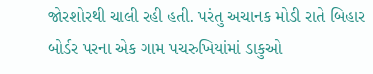જોરશોરથી ચાલી રહી હતી. પરંતુ અચાનક મોડી રાતે બિહાર બોર્ડર પરના એક ગામ પચરુખિયાંમાં ડાકુઓ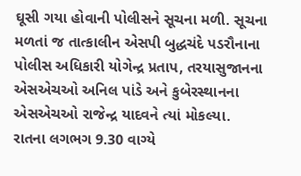ઘૂસી ગયા હોવાની પોલીસને સૂચના મળી. સૂચના મળતાં જ તાત્કાલીન એસપી બુદ્ધચંદે પડરૌનાના પોલીસ અધિકારી યોગેન્દ્ર પ્રતાપ, તરયાસુજાનના એસએચઓ અનિલ પાંડે અને કુબેરસ્થાનના એસએચઓ રાજેન્દ્ર યાદવને ત્યાં મોકલ્યા.
રાતના લગભગ 9.30 વાગ્યે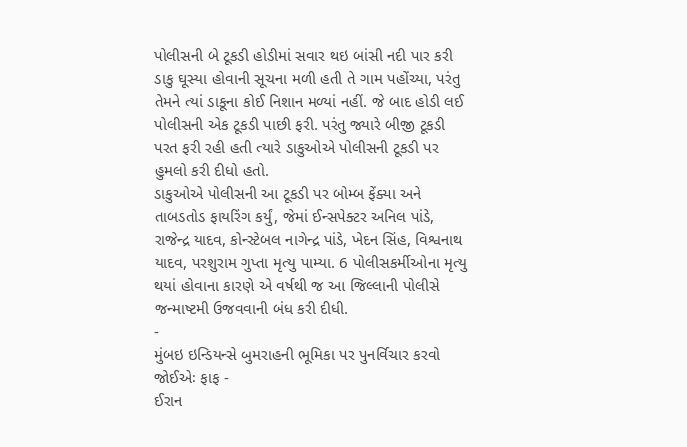પોલીસની બે ટૂકડી હોડીમાં સવાર થઇ બાંસી નદી પાર કરી ડાકુ ઘૂસ્યા હોવાની સૂચના મળી હતી તે ગામ પહોંચ્યા, પરંતુ તેમને ત્યાં ડાકૂના કોઈ નિશાન મળ્યાં નહીં. જે બાદ હોડી લઈ પોલીસની એક ટૂકડી પાછી ફરી. પરંતુ જ્યારે બીજી ટૂકડી પરત ફરી રહી હતી ત્યારે ડાકુઓએ પોલીસની ટૂકડી પર હુમલો કરી દીધો હતો.
ડાકુઓએ પોલીસની આ ટૂકડી પર બોમ્બ ફેંક્યા અને તાબડતોડ ફાયરિંગ કર્યું, જેમાં ઈન્સપેક્ટર અનિલ પાંડે, રાજેન્દ્ર યાદવ, કોન્સ્ટેબલ નાગેન્દ્ર પાંડે, ખેદન સિંહ, વિશ્વનાથ યાદવ, પરશુરામ ગુપ્તા મૃત્યુ પામ્યા. 6 પોલીસકર્મીઓના મૃત્યુ થયાં હોવાના કારણે એ વર્ષથી જ આ જિલ્લાની પોલીસે જન્માષ્ટમી ઉજવવાની બંધ કરી દીધી.
-
મુંબઇ ઇન્ડિયન્સે બુમરાહની ભૂમિકા પર પુનર્વિચાર કરવો જોઈએઃ ફાફ -
ઈરાન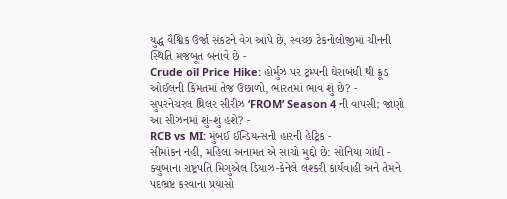યુદ્ધ વૈશ્વિક ઉર્જા સંકટને વેગ આપે છે, સ્વચ્છ ટેકનોલોજીમાં ચીનની સ્થિતિ મજબૂત બનાવે છે -
Crude oil Price Hike: હોર્મુઝ પર ટ્રમ્પની ઘેરાબંધી થી ક્રૂડ ઓઈલની કિંમતમાં તેજ ઉછાળો, ભારતમાં ભાવ શું છે? -
સુપરનેચરલ થ્રિલર સીરીઝ ‘FROM’ Season 4 ની વાપસી; જાણો આ સીઝનમાં શું-શું હશે? -
RCB vs MI: મુંબઈ ઈન્ડિયન્સની હારની હેટ્રિક -
સીમાંકન નહીં, મહિલા અનામત એ સાચો મુદ્દો છે: સોનિયા ગાંધી -
ક્યુબાના રાષ્ટ્રપતિ મિગુએલ ડિયાઝ-કેનેલે લશ્કરી કાર્યવાહી અને તેમને પદભ્રષ્ટ કરવાના પ્રયાસો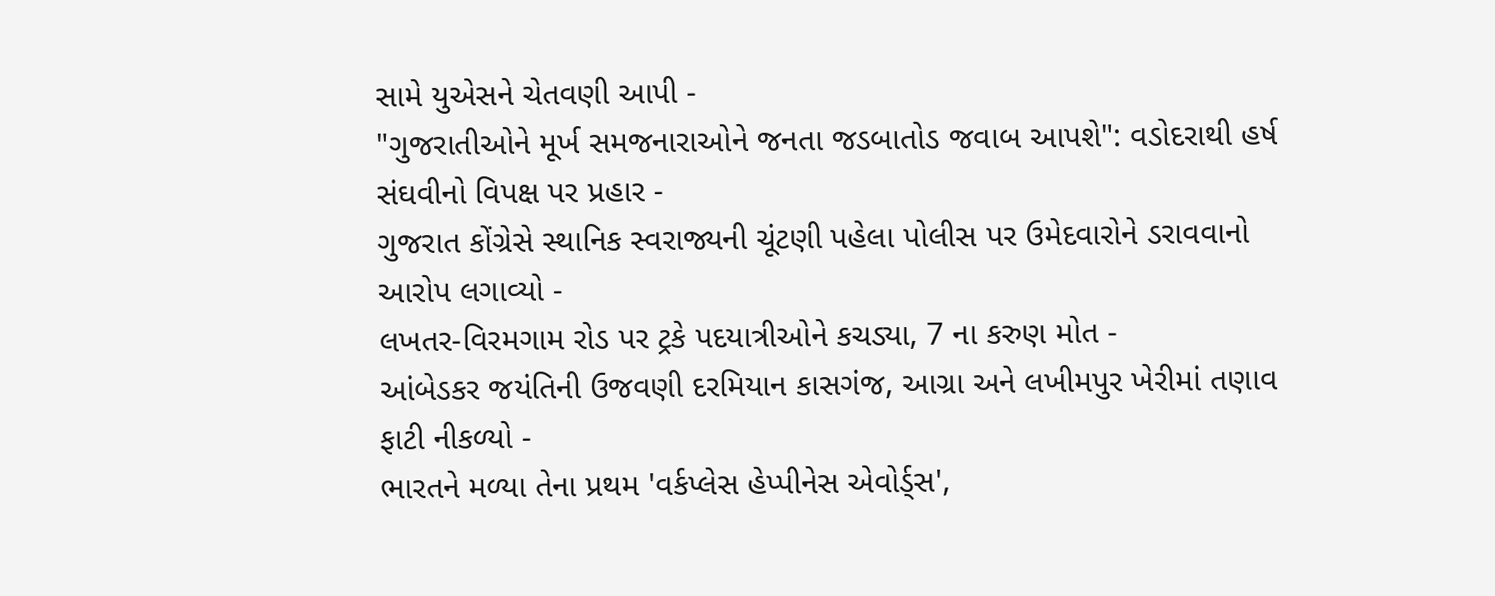સામે યુએસને ચેતવણી આપી -
"ગુજરાતીઓને મૂર્ખ સમજનારાઓને જનતા જડબાતોડ જવાબ આપશે": વડોદરાથી હર્ષ સંઘવીનો વિપક્ષ પર પ્રહાર -
ગુજરાત કોંગ્રેસે સ્થાનિક સ્વરાજ્યની ચૂંટણી પહેલા પોલીસ પર ઉમેદવારોને ડરાવવાનો આરોપ લગાવ્યો -
લખતર-વિરમગામ રોડ પર ટ્રકે પદયાત્રીઓને કચડ્યા, 7 ના કરુણ મોત -
આંબેડકર જયંતિની ઉજવણી દરમિયાન કાસગંજ, આગ્રા અને લખીમપુર ખેરીમાં તણાવ ફાટી નીકળ્યો -
ભારતને મળ્યા તેના પ્રથમ 'વર્કપ્લેસ હેપ્પીનેસ એવોર્ડ્સ',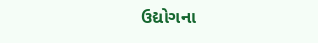ઉદ્યોગના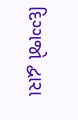દિગ્ગજો દ્વારા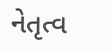નેતૃત્વ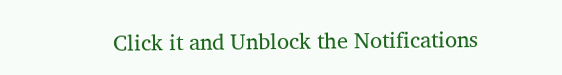Click it and Unblock the Notifications